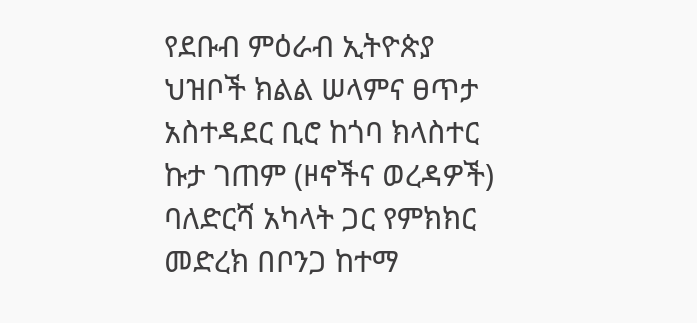የደቡብ ምዕራብ ኢትዮጵያ ህዝቦች ክልል ሠላምና ፀጥታ አስተዳደር ቢሮ ከጎባ ክላስተር ኩታ ገጠም (ዞኖችና ወረዳዎች) ባለድርሻ አካላት ጋር የምክክር መድረክ በቦንጋ ከተማ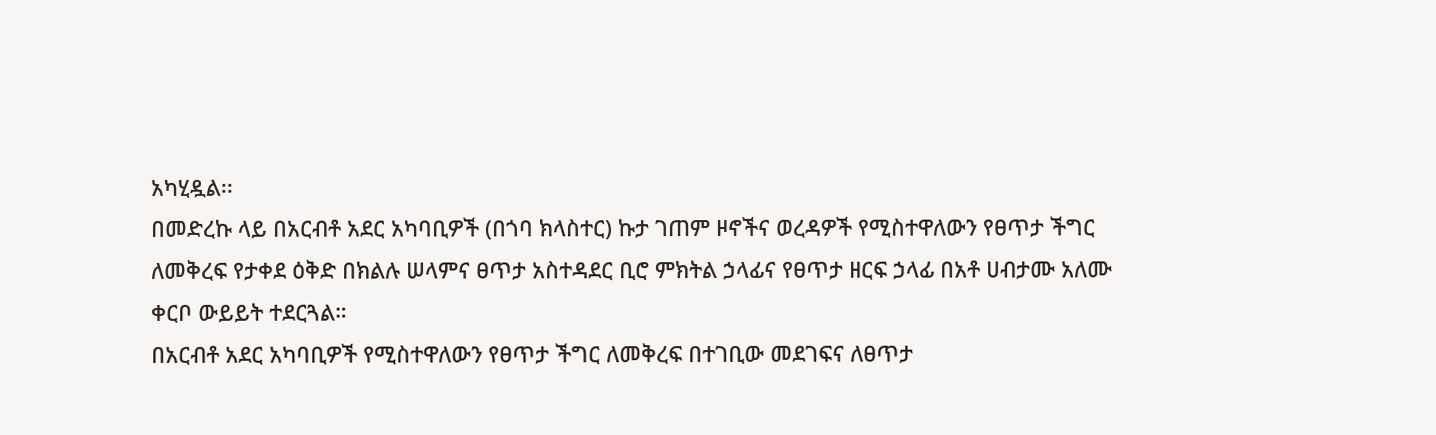አካሂዷል፡፡
በመድረኩ ላይ በአርብቶ አደር አካባቢዎች (በጎባ ክላስተር) ኩታ ገጠም ዞኖችና ወረዳዎች የሚስተዋለውን የፀጥታ ችግር ለመቅረፍ የታቀደ ዕቅድ በክልሉ ሠላምና ፀጥታ አስተዳደር ቢሮ ምክትል ኃላፊና የፀጥታ ዘርፍ ኃላፊ በአቶ ሀብታሙ አለሙ ቀርቦ ውይይት ተደርጓል።
በአርብቶ አደር አካባቢዎች የሚስተዋለውን የፀጥታ ችግር ለመቅረፍ በተገቢው መደገፍና ለፀጥታ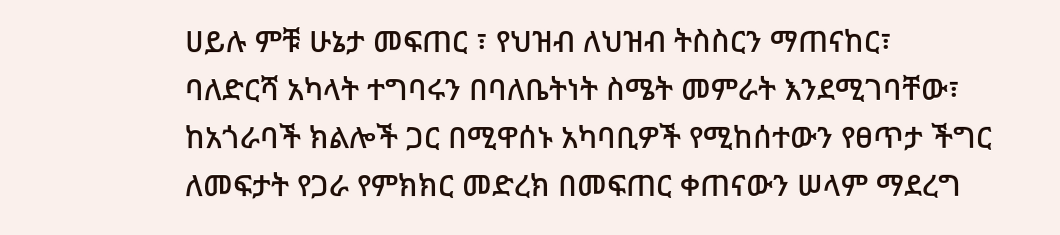ሀይሉ ምቹ ሁኔታ መፍጠር ፣ የህዝብ ለህዝብ ትስስርን ማጠናከር፣ ባለድርሻ አካላት ተግባሩን በባለቤትነት ስሜት መምራት እንደሚገባቸው፣ ከአጎራባች ክልሎች ጋር በሚዋሰኑ አካባቢዎች የሚከሰተውን የፀጥታ ችግር ለመፍታት የጋራ የምክክር መድረክ በመፍጠር ቀጠናውን ሠላም ማደረግ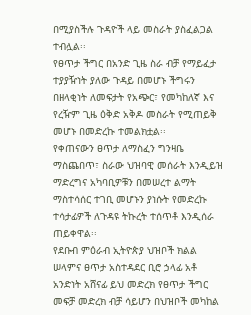በሚያስችሉ ጉዳዮች ላይ መስራት ያስፈልጋል ተብሏል፡፡
የፀጥታ ችግር በአንድ ጊዜ ስራ ብቻ የማይፈታ ተያያዥነት ያለው ጉዳይ በመሆኑ ችግሩን በዘላቂነት ለመፍታት የአጭር፣ የመካከለኛ እና የረዥም ጊዜ ዕቅድ አቅዶ መስራት የሚጠይቅ መሆኑ በመድረኩ ተመልክቷል፡፡
የቀጠናውን ፀጥታ ለማስፈን ግንዛቤ ማስጨበጥ፣ ስራው ህዝባዊ መሰራት እንዲይዝ ማድረግና አካባቢዎቹን በመሠረተ ልማት ማስተሳሰር ተገቢ መሆኑን ያነሱት የመድረኩ ተሳታፊዎች ለጉዳዩ ትኩረት ተሰጥቶ እንዲሰራ ጠይቀዋል፡፡
የደቡብ ምዕራብ ኢትዮጵያ ህዝቦች ክልል ሠላምና ፀጥታ አስተዳደር ቢሮ ኃላፊ አቶ አንድነት አሸናፊ ይህ መድረክ የፀጥታ ችግር መፍቻ መድረክ ብቻ ሳይሆን በህዝቦች መካከል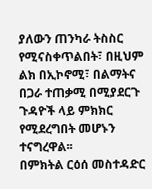ያለውን ጠንካራ ትስስር የሚናስቀጥልበት፣ በዚህም ልክ በኢኮኖሚ፣ በልማትና በጋራ ተጠቃሚ በሚያደርጉ ጉዳዮች ላይ ምክክር የሚደረግበት መሆኑን ተናግረዋል፡፡
በምክትል ርዕሰ መስተዳድር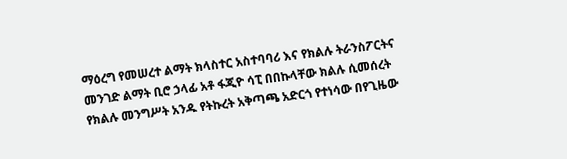ማዕረግ የመሠረተ ልማት ክላስተር አስተባባሪ እና የክልሉ ትራንስፖርትና መንገድ ልማት ቢሮ ኃላፊ አቶ ፋጂዮ ሳፒ በበኩላቸው ክልሉ ሲመሰረት የክልሉ መንግሥት አንዱ የትኩረት አቅጣጫ አድርጎ የተነሳው በየጊዜው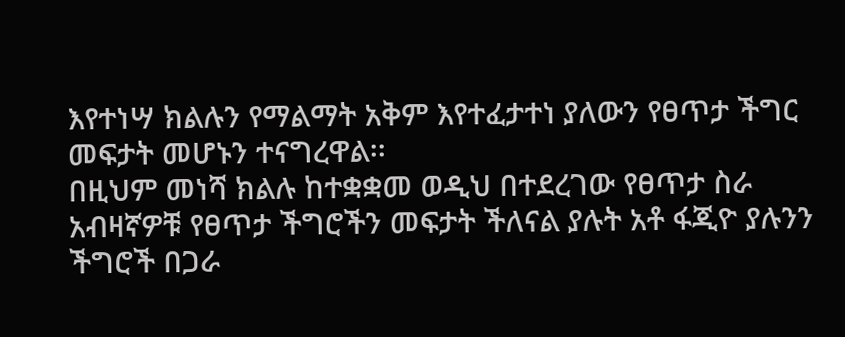እየተነሣ ክልሉን የማልማት አቅም እየተፈታተነ ያለውን የፀጥታ ችግር መፍታት መሆኑን ተናግረዋል፡፡
በዚህም መነሻ ክልሉ ከተቋቋመ ወዲህ በተደረገው የፀጥታ ስራ አብዛኛዎቹ የፀጥታ ችግሮችን መፍታት ችለናል ያሉት አቶ ፋጂዮ ያሉንን ችግሮች በጋራ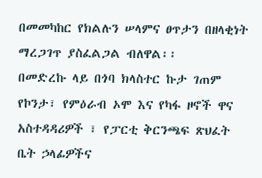በመመካከር የክልሉን ሠላምና ፀጥታን በዘላቂነት ማረጋገጥ ያስፈልጋል ብለዋል፡፡
በመድረኩ ላይ በጎባ ክላስተር ኩታ ገጠም የኮንታ፣ የምዕራብ ኦሞ እና የካፋ ዞኖች ዋና አስተዳዳሪዎች ፣ የፓርቲ ቅርንጫፍ ጽህፈት ቤት ኃላፊዎችና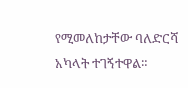የሚመለከታቸው ባለድርሻ አካላት ተገኝተዋል።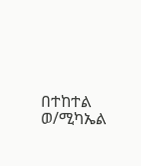በተከተል ወ/ሚካኤል